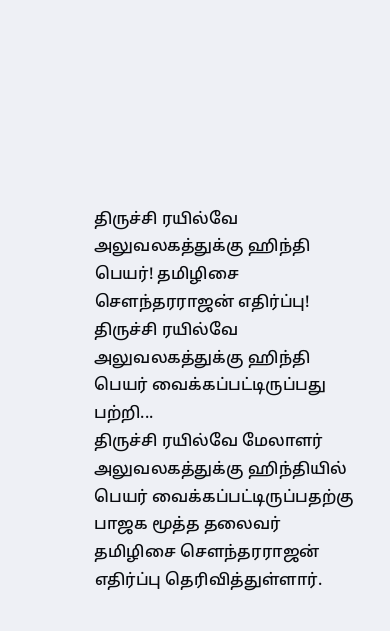திருச்சி ரயில்வே அலுவலகத்துக்கு ஹிந்தி பெயர்! தமிழிசை செளந்தரராஜன் எதிர்ப்பு!
திருச்சி ரயில்வே அலுவலகத்துக்கு ஹிந்தி பெயர் வைக்கப்பட்டிருப்பது பற்றி...
திருச்சி ரயில்வே மேலாளர் அலுவலகத்துக்கு ஹிந்தியில் பெயர் வைக்கப்பட்டிருப்பதற்கு பாஜக மூத்த தலைவர் தமிழிசை செளந்தரராஜன் எதிர்ப்பு தெரிவித்துள்ளார்.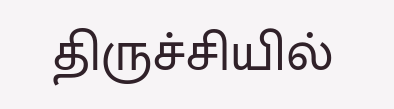திருச்சியில்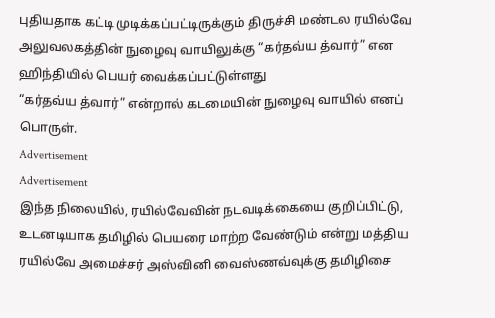புதியதாக கட்டி முடிக்கப்பட்டிருக்கும் திருச்சி மண்டல ரயில்வே அலுவலகத்தின் நுழைவு வாயிலுக்கு “கர்தவ்ய த்வார்” என ஹிந்தியில் பெயர் வைக்கப்பட்டுள்ளது
“கர்தவ்ய த்வார்” என்றால் கடமையின் நுழைவு வாயில் எனப் பொருள்.
Advertisement
Advertisement
இந்த நிலையில், ரயில்வேவின் நடவடிக்கையை குறிப்பிட்டு, உடனடியாக தமிழில் பெயரை மாற்ற வேண்டும் என்று மத்திய ரயில்வே அமைச்சர் அஸ்வினி வைஸ்ணவ்வுக்கு தமிழிசை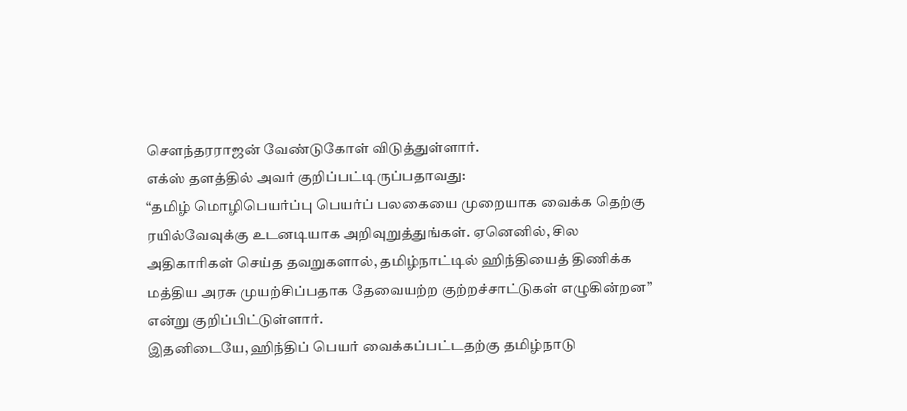செளந்தரராஜன் வேண்டுகோள் விடுத்துள்ளார்.
எக்ஸ் தளத்தில் அவர் குறிப்பட்டிருப்பதாவது:
“தமிழ் மொழிபெயர்ப்பு பெயர்ப் பலகையை முறையாக வைக்க தெற்கு ரயில்வேவுக்கு உடனடியாக அறிவுறுத்துங்கள். ஏனெனில், சில அதிகாரிகள் செய்த தவறுகளால், தமிழ்நாட்டில் ஹிந்தியைத் திணிக்க மத்திய அரசு முயற்சிப்பதாக தேவையற்ற குற்றச்சாட்டுகள் எழுகின்றன” என்று குறிப்பிட்டுள்ளார்.
இதனிடையே, ஹிந்திப் பெயர் வைக்கப்பட்டதற்கு தமிழ்நாடு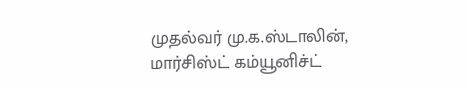முதல்வர் மு.க.ஸ்டாலின், மார்சிஸ்ட் கம்யூனிச்ட்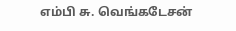எம்பி சு. வெங்கடேசன்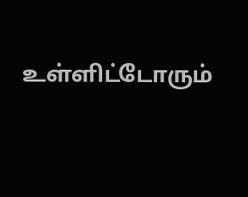உள்ளிட்டோரும்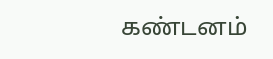கண்டனம்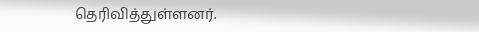தெரிவித்துள்ளனர்.